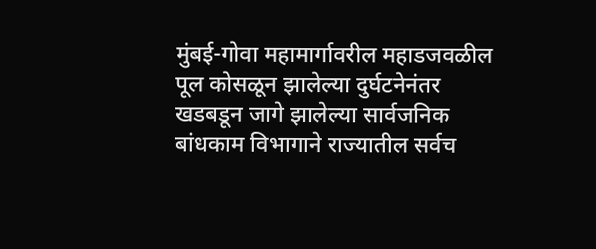मुंबई-गोवा महामार्गावरील महाडजवळील पूल कोसळून झालेल्या दुर्घटनेनंतर खडबडून जागे झालेल्या सार्वजनिक बांधकाम विभागाने राज्यातील सर्वच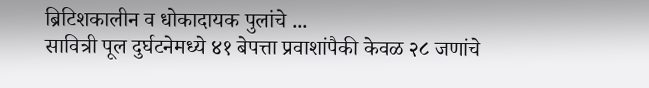ब्रिटिशकालीन व धोकादायक पुलांचे ...
सावित्री पूल दुर्घटनेमध्ये ४१ बेपत्ता प्रवाशांपैकी केवळ २८ जणांचे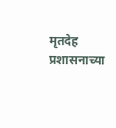मृतदेह प्रशासनाच्या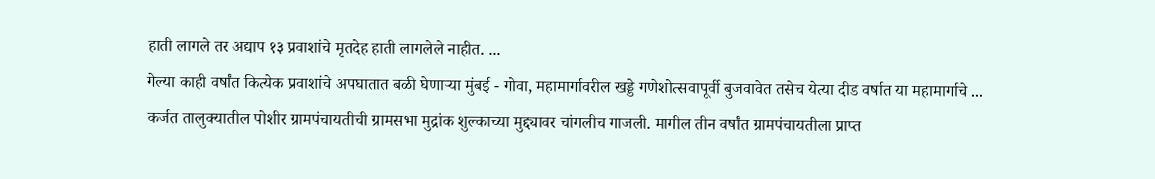हाती लागले तर अद्याप १३ प्रवाशांचे मृतदेह हाती लागलेले नाहीत. ...
गेल्या काही वर्षांत कित्येक प्रवाशांचे अपघातात बळी घेणाऱ्या मुंबई - गोवा, महामार्गावरील खड्डे गणेशोत्सवापूर्वी बुजवावेत तसेच येत्या दीड वर्षात या महामार्गाचे ...
कर्जत तालुक्यातील पोशीर ग्रामपंचायतीची ग्रामसभा मुद्रांक शुल्काच्या मुद्द्यावर चांगलीच गाजली. मागील तीन वर्षांत ग्रामपंचायतीला प्राप्त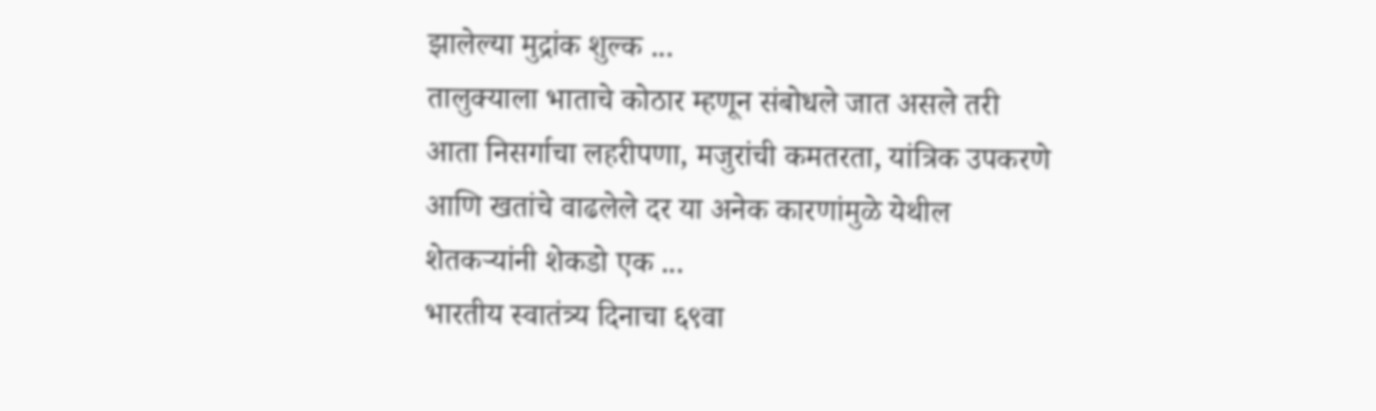झालेल्या मुद्रांक शुल्क ...
तालुक्याला भाताचे कोठार म्हणून संबोधले जात असले तरी आता निसर्गाचा लहरीपणा, मजुरांची कमतरता, यांत्रिक उपकरणे आणि खतांचे वाढलेले दर या अनेक कारणांमुळे येथील शेतकऱ्यांनी शेकडो एक ...
भारतीय स्वातंत्र्य दिनाचा ६९वा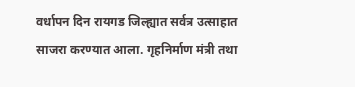वर्धापन दिन रायगड जिल्ह्यात सर्वत्र उत्साहात साजरा करण्यात आला. गृहनिर्माण मंत्री तथा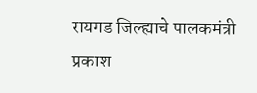रायगड जिल्ह्याचे पालकमंत्री प्रकाश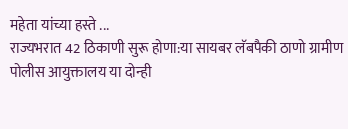महेता यांच्या हस्ते ...
राज्यभरात 42 ठिकाणी सुरू होणा:या सायबर लॅबपैकी ठाणो ग्रामीण पोलीस आयुक्तालय या दोन्ही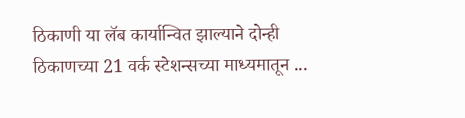ठिकाणी या लॅब कार्यान्वित झाल्याने दोन्ही ठिकाणच्या 21 वर्क स्टेशन्सच्या माध्यमातून ...